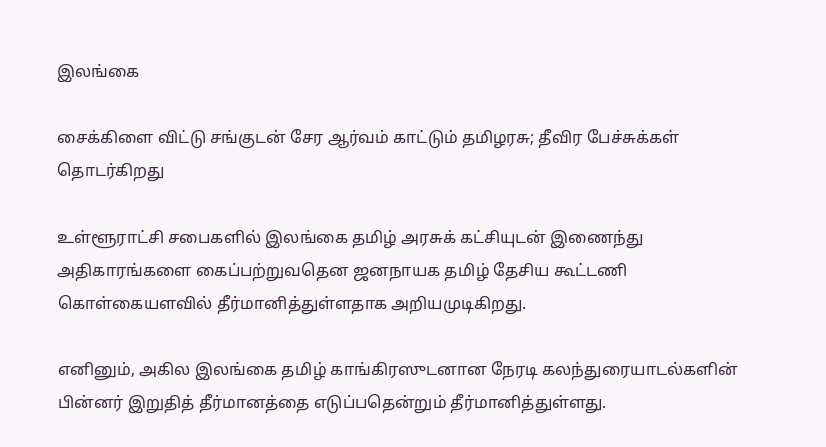இலங்கை

சைக்கிளை விட்டு சங்குடன் சேர ஆர்வம் காட்டும் தமிழரசு; தீவிர பேச்சுக்கள் தொடர்கிறது

உள்ளூராட்சி சபைகளில் இலங்கை தமிழ் அரசுக் கட்சியுடன் இணைந்து அதிகாரங்களை கைப்பற்றுவதென ஜனநாயக தமிழ் தேசிய கூட்டணி கொள்கையளவில் தீர்மானித்துள்ளதாக அறியமுடிகிறது.

எனினும், அகில இலங்கை தமிழ் காங்கிரஸுடனான நேரடி கலந்துரையாடல்களின் பின்னர் இறுதித் தீர்மானத்தை எடுப்பதென்றும் தீர்மானித்துள்ளது.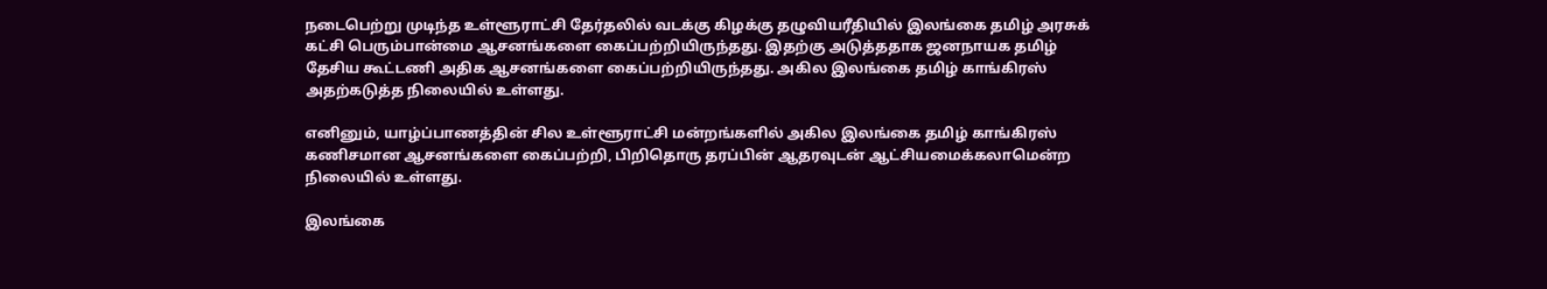நடைபெற்று முடிந்த உள்ளூராட்சி தேர்தலில் வடக்கு கிழக்கு தழுவியரீதியில் இலங்கை தமிழ் அரசுக் கட்சி பெரும்பான்மை ஆசனங்களை கைப்பற்றியிருந்தது. இதற்கு அடுத்ததாக ஜனநாயக தமிழ் தேசிய கூட்டணி அதிக ஆசனங்களை கைப்பற்றியிருந்தது. அகில இலங்கை தமிழ் காங்கிரஸ் அதற்கடுத்த நிலையில் உள்ளது.

எனினும், யாழ்ப்பாணத்தின் சில உள்ளூராட்சி மன்றங்களில் அகில இலங்கை தமிழ் காங்கிரஸ் கணிசமான ஆசனங்களை கைப்பற்றி, பிறிதொரு தரப்பின் ஆதரவுடன் ஆட்சியமைக்கலாமென்ற நிலையில் உள்ளது.

இலங்கை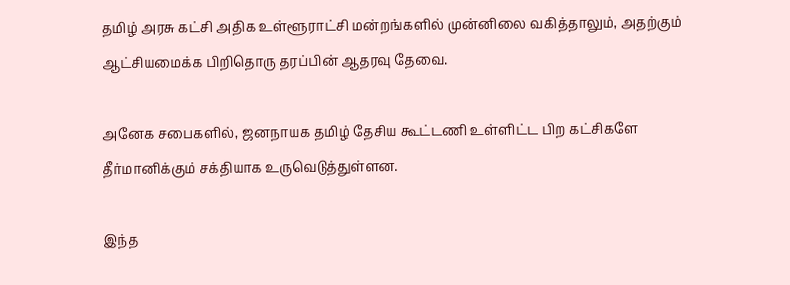தமிழ் அரசு கட்சி அதிக உள்ளூராட்சி மன்றங்களில் முன்னிலை வகித்தாலும், அதற்கும் ஆட்சியமைக்க பிறிதொரு தரப்பின் ஆதரவு தேவை.

அனேக சபைகளில், ஜனநாயக தமிழ் தேசிய கூட்டணி உள்ளிட்ட பிற கட்சிகளே தீர்மானிக்கும் சக்தியாக உருவெடுத்துள்ளன.

இந்த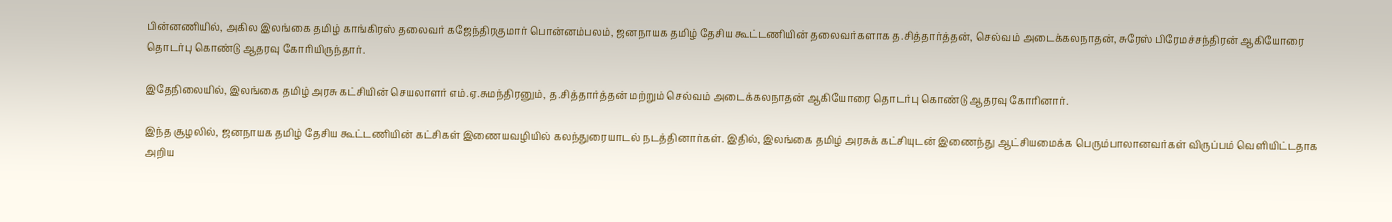பின்னணியில், அகில இலங்கை தமிழ் காங்கிரஸ் தலைவர் கஜேந்திரகுமார் பொன்னம்பலம், ஜனநாயக தமிழ் தேசிய கூட்டணியின் தலைவர்களாக த.சித்தார்த்தன், செல்வம் அடைக்கலநாதன், சுரேஸ் பிரேமச்சந்திரன் ஆகியோரை தொடர்பு கொண்டு ஆதரவு கோரியிருந்தார்.

இதேநிலையில், இலங்கை தமிழ் அரசு கட்சியின் செயலாளர் எம்.ஏ.சுமந்திரனும், த.சித்தார்த்தன் மற்றும் செல்வம் அடைக்கலநாதன் ஆகியோரை தொடர்பு கொண்டு ஆதரவு கோரினார்.

இந்த சூழலில், ஜனநாயக தமிழ் தேசிய கூட்டணியின் கட்சிகள் இணையவழியில் கலந்துரையாடல் நடத்தினார்கள். இதில், இலங்கை தமிழ் அரசுக் கட்சியுடன் இணைந்து ஆட்சியமைக்க பெரும்பாலானவர்கள் விருப்பம் வெளியிட்டதாக அறிய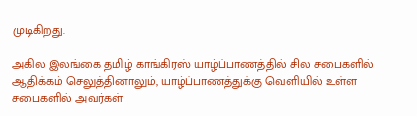முடிகிறது.

அகில இலங்கை தமிழ் காங்கிரஸ் யாழ்ப்பாணத்தில் சில சபைகளில் ஆதிக்கம் செலுத்தினாலும், யாழ்ப்பாணத்துக்கு வெளியில் உள்ள சபைகளில் அவர்கள்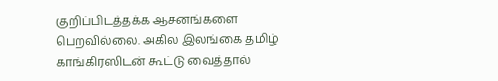குறிப்பிடத்தக்க ஆசனங்களை பெறவில்லை. அகில இலங்கை தமிழ் காங்கிரஸிடன் கூட்டு வைத்தால்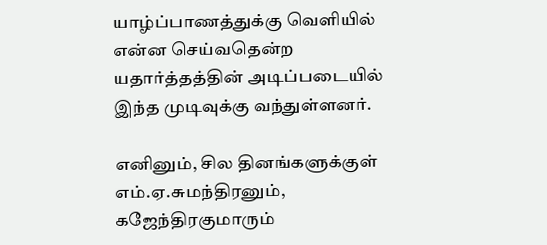யாழ்ப்பாணத்துக்கு வெளியில் என்ன செய்வதென்ற யதார்த்தத்தின் அடிப்படையில் இந்த முடிவுக்கு வந்துள்ளனர்.

எனினும், சில தினங்களுக்குள் எம்.ஏ.சுமந்திரனும், கஜேந்திரகுமாரும்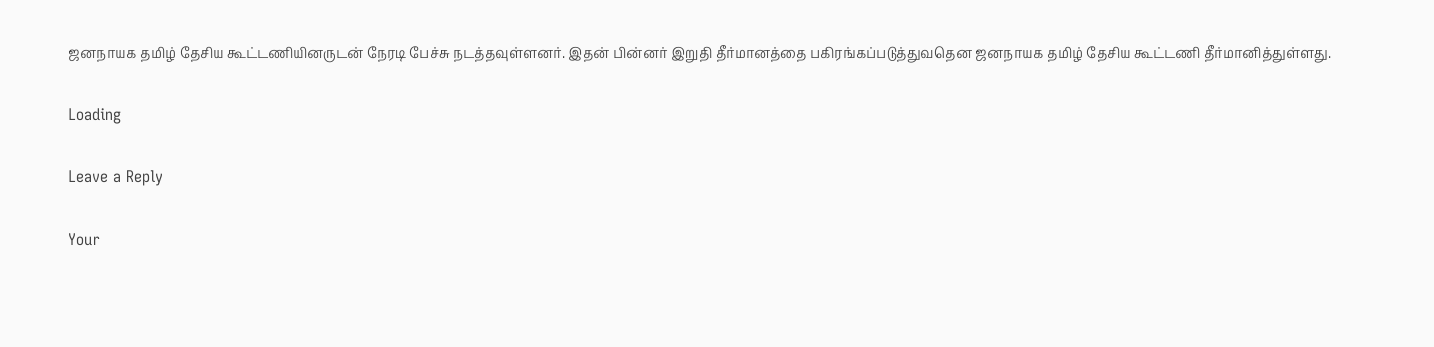ஜனநாயக தமிழ் தேசிய கூட்டணியினருடன் நேரடி பேச்சு நடத்தவுள்ளனர். இதன் பின்னர் இறுதி தீர்மானத்தை பகிரங்கப்படுத்துவதென ஜனநாயக தமிழ் தேசிய கூட்டணி தீர்மானித்துள்ளது.

Loading

Leave a Reply

Your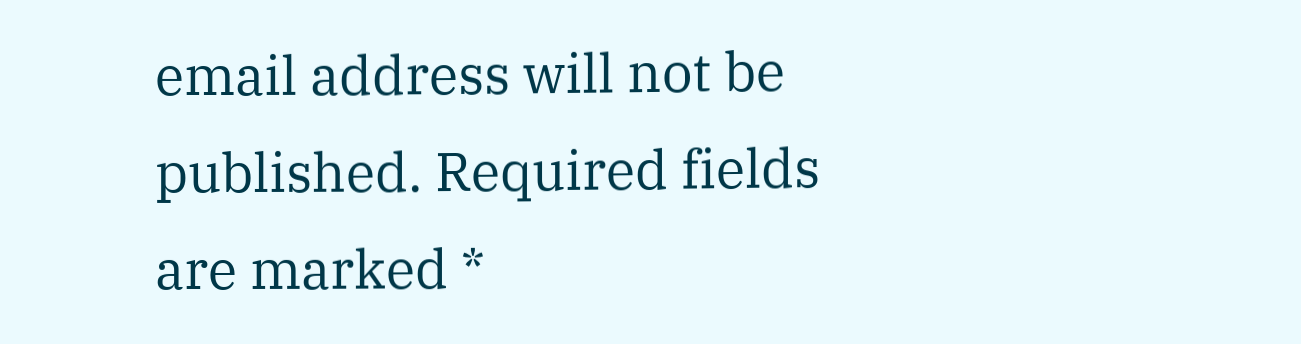email address will not be published. Required fields are marked *